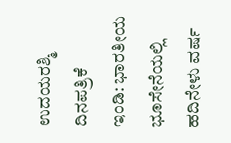ಉದಯರಶ್ಮಿ ದಿನಪತ್ರಿಕೆ
ಇಂಡಿ: ಭಾರತೀಯ ಭೂಸೇನೆಯಲ್ಲಿ ಹದಿನೇಳು ವರ್ಷ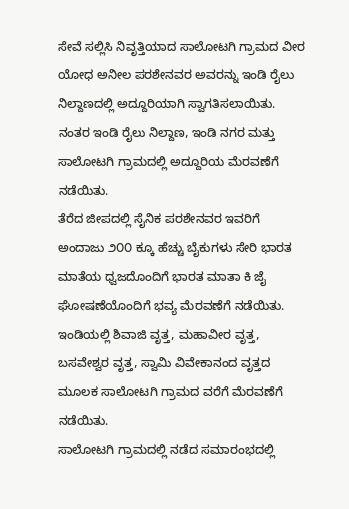ಸೇವೆ ಸಲ್ಲಿಸಿ ನಿವೃತ್ತಿಯಾದ ಸಾಲೋಟಗಿ ಗ್ರಾಮದ ವೀರ ಯೋಧ ಅನೀಲ ಪರಶೇನವರ ಅವರನ್ನು ಇಂಡಿ ರೈಲು ನಿಲ್ದಾಣದಲ್ಲಿ ಅದ್ದೂರಿಯಾಗಿ ಸ್ವಾಗತಿಸಲಾಯಿತು.
ನಂತರ ಇಂಡಿ ರೈಲು ನಿಲ್ದಾಣ, ಇಂಡಿ ನಗರ ಮತ್ತು ಸಾಲೋಟಗಿ ಗ್ರಾಮದಲ್ಲಿ ಅದ್ದೂರಿಯ ಮೆರವಣೆಗೆ ನಡೆಯಿತು.
ತೆರೆದ ಜೀಪದಲ್ಲಿ ಸೈನಿಕ ಪರಶೇನವರ ಇವರಿಗೆ ಅಂದಾಜು ೨೦೦ ಕ್ಕೂ ಹೆಚ್ಚು ಬೈಕುಗಳು ಸೇರಿ ಭಾರತ ಮಾತೆಯ ಧ್ವಜದೊಂದಿಗೆ ಭಾರತ ಮಾತಾ ಕಿ ಜೈ ಘೋಷಣೆಯೊಂದಿಗೆ ಭವ್ಯ ಮೆರವಣೆಗೆ ನಡೆಯಿತು.
ಇಂಡಿಯಲ್ಲಿ ಶಿವಾಜಿ ವೃತ್ತ, ಮಹಾವೀರ ವೃತ್ತ, ಬಸವೇಶ್ವರ ವೃತ್ತ, ಸ್ವಾಮಿ ವಿವೇಕಾನಂದ ವೃತ್ತದ ಮೂಲಕ ಸಾಲೋಟಗಿ ಗ್ರಾಮದ ವರೆಗೆ ಮೆರವಣೆಗೆ ನಡೆಯಿತು.
ಸಾಲೋಟಗಿ ಗ್ರಾಮದಲ್ಲಿ ನಡೆದ ಸಮಾರಂಭದಲ್ಲಿ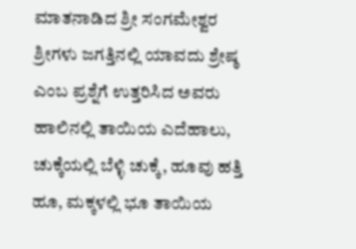ಮಾತನಾಡಿದ ಶ್ರೀ ಸಂಗಮೇಶ್ವರ ಶ್ರೀಗಳು ಜಗತ್ತಿನಲ್ಲಿ ಯಾವದು ಶ್ರೇಷ್ಠ ಎಂಬ ಪ್ರಶ್ನೆಗೆ ಉತ್ತರಿಸಿದ ಅವರು ಹಾಲಿನಲ್ಲಿ ತಾಯಿಯ ಎದೆಹಾಲು, ಚುಕ್ಕೆಯಲ್ಲಿ ಬೆಳ್ಳಿ ಚುಕ್ಕೆ, ಹೂವು ಹತ್ತಿ ಹೂ, ಮಕ್ಕಳಲ್ಲಿ ಭೂ ತಾಯಿಯ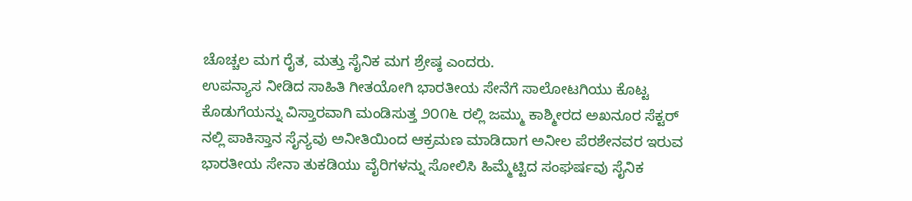ಚೊಚ್ಚಲ ಮಗ ರೈತ, ಮತ್ತು ಸೈನಿಕ ಮಗ ಶ್ರೇಷ್ಠ ಎಂದರು.
ಉಪನ್ಯಾಸ ನೀಡಿದ ಸಾಹಿತಿ ಗೀತಯೋಗಿ ಭಾರತೀಯ ಸೇನೆಗೆ ಸಾಲೋಟಗಿಯು ಕೊಟ್ಟ ಕೊಡುಗೆಯನ್ನು ವಿಸ್ತಾರವಾಗಿ ಮಂಡಿಸುತ್ತ ೨೦೧೬ ರಲ್ಲಿ ಜಮ್ಮು ಕಾಶ್ಮೀರದ ಅಖನೂರ ಸೆಕ್ಟರ್ ನಲ್ಲಿ ಪಾಕಿಸ್ತಾನ ಸೈನ್ಯವು ಅನೀತಿಯಿಂದ ಆಕ್ರಮಣ ಮಾಡಿದಾಗ ಅನೀಲ ಪೆರಶೇನವರ ಇರುವ ಭಾರತೀಯ ಸೇನಾ ತುಕಡಿಯು ವೈರಿಗಳನ್ನು ಸೋಲಿಸಿ ಹಿಮ್ಮೆಟ್ಟಿದ ಸಂಘರ್ಷವು ಸೈನಿಕ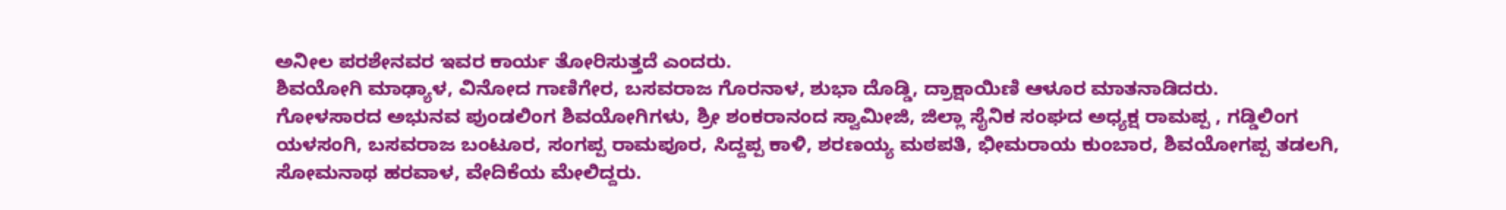ಅನೀಲ ಪರಶೇನವರ ಇವರ ಕಾರ್ಯ ತೋರಿಸುತ್ತದೆ ಎಂದರು.
ಶಿವಯೋಗಿ ಮಾಢ್ಯಾಳ, ವಿನೋದ ಗಾಣಿಗೇರ, ಬಸವರಾಜ ಗೊರನಾಳ, ಶುಭಾ ದೊಡ್ಡಿ, ದ್ರಾಕ್ಷಾಯಿಣಿ ಆಳೂರ ಮಾತನಾಡಿದರು.
ಗೋಳಸಾರದ ಅಭುನವ ಪುಂಡಲಿಂಗ ಶಿವಯೋಗಿಗಳು, ಶ್ರೀ ಶಂಕರಾನಂದ ಸ್ವಾಮೀಜಿ, ಜಿಲ್ಲಾ ಸೈನಿಕ ಸಂಘದ ಅಧ್ಯಕ್ಷ ರಾಮಪ್ಪ , ಗಡ್ಡಿಲಿಂಗ ಯಳಸಂಗಿ, ಬಸವರಾಜ ಬಂಟೂರ, ಸಂಗಪ್ಪ ರಾಮಪೂರ, ಸಿದ್ದಪ್ಪ ಕಾಳಿ, ಶರಣಯ್ಯ ಮಠಪತಿ, ಭೀಮರಾಯ ಕುಂಬಾರ, ಶಿವಯೋಗಪ್ಪ ತಡಲಗಿ, ಸೋಮನಾಥ ಹರವಾಳ, ವೇದಿಕೆಯ ಮೇಲಿದ್ದರು.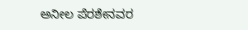ಅನೀಲ ಪೆರಶೇನವರ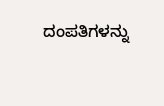ದಂಪತಿಗಳನ್ನು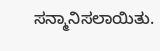ಸನ್ಮಾನಿಸಲಾಯಿತು.